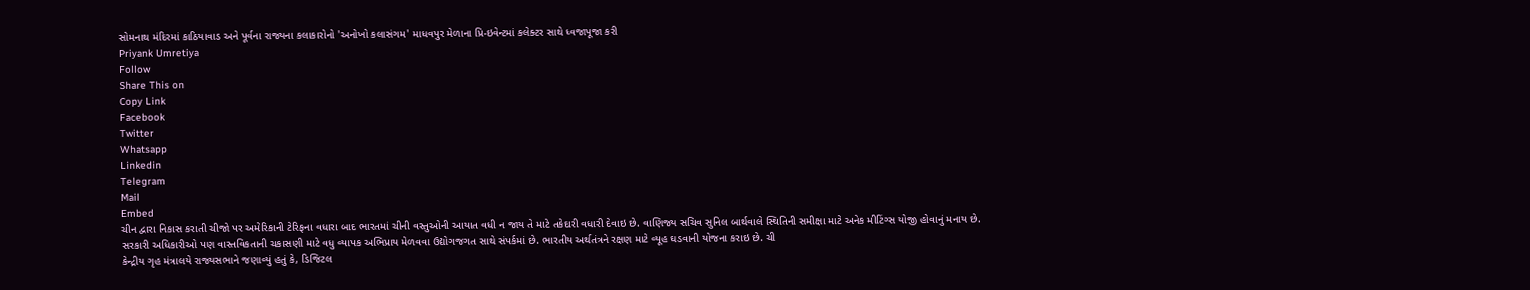સોમનાથ મંદિરમાં કાઠિયાવાડ અને પૂર્વના રાજ્યના કલાકારોનો 'અનોખો કલાસંગમ' માધવપુર મેળાના પ્રિ-ઇવેન્ટમાં કલેક્ટર સાથે ધ્વજાપૂજા કરી
Priyank Umretiya
Follow
Share This on
Copy Link
Facebook
Twitter
Whatsapp
Linkedin
Telegram
Mail
Embed
ચીન દ્વારા નિકાસ કરાતી ચીજો પર અમેરિકાની ટેરિફના વધારા બાદ ભારતમાં ચીની વસ્તુઓની આયાત વધી ન જાય તે માટે તકેદારી વધારી દેવાઇ છે. વાણિજ્ય સચિવ સુનિલ બાર્થવાલે સ્થિતિની સમીક્ષા માટે અનેક મીટિંગ્સ યોજી હોવાનું મનાય છે. સરકારી અધિકારીઓ પણ વાસ્તવિકતાની ચકાસણી માટે વધુ વ્યાપક અભિપ્રાય મેળવવા ઉદ્યોગજગત સાથે સંપર્કમાં છે. ભારતીય અર્થતંત્રને રક્ષણ માટે વ્યૂહ ઘડવાની યોજના કરાઇ છે. ચી
કેન્દ્રીય ગૃહ મંત્રાલયે રાજ્યસભાને જણાવ્યું હતું કે, ડિજિટલ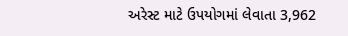અરેસ્ટ માટે ઉપયોગમાં લેવાતા 3,962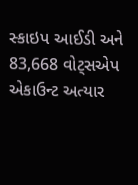સ્કાઇપ આઈડી અને 83,668 વોટ્સએપ એકાઉન્ટ અત્યાર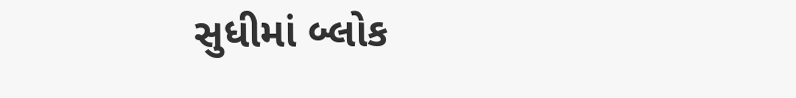સુધીમાં બ્લોક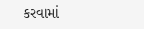કરવામાં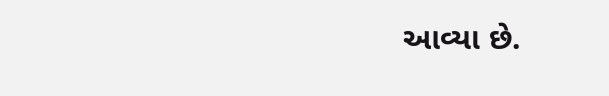આવ્યા છે.